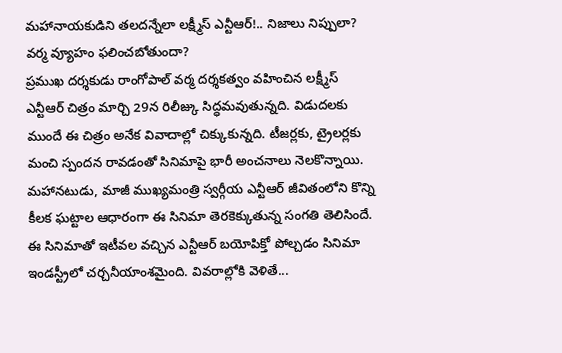మహానాయకుడిని తలదన్నేలా లక్ష్మీస్ ఎన్టీఆర్!.. నిజాలు నిప్పులా? వర్మ వ్యూహం ఫలించబోతుందా?
ప్రముఖ దర్శకుడు రాంగోపాల్ వర్మ దర్శకత్వం వహించిన లక్ష్మీస్ ఎన్టీఆర్ చిత్రం మార్చి 29న రిలీజ్కు సిద్ధమవుతున్నది. విడుదలకు ముందే ఈ చిత్రం అనేక వివాదాల్లో చిక్కుకున్నది. టీజర్లకు, ట్రైలర్లకు మంచి స్పందన రావడంతో సినిమాపై భారీ అంచనాలు నెలకొన్నాయి. మహానటుడు, మాజీ ముఖ్యమంత్రి స్వర్గీయ ఎన్టీఆర్ జీవితంలోని కొన్ని కీలక ఘట్టాల ఆధారంగా ఈ సినిమా తెరకెక్కుతున్న సంగతి తెలిసిందే. ఈ సినిమాతో ఇటీవల వచ్చిన ఎన్టీఆర్ బయోపిక్తో పోల్చడం సినిమా ఇండస్ట్రీలో చర్చనీయాంశమైంది. వివరాల్లోకి వెళితే...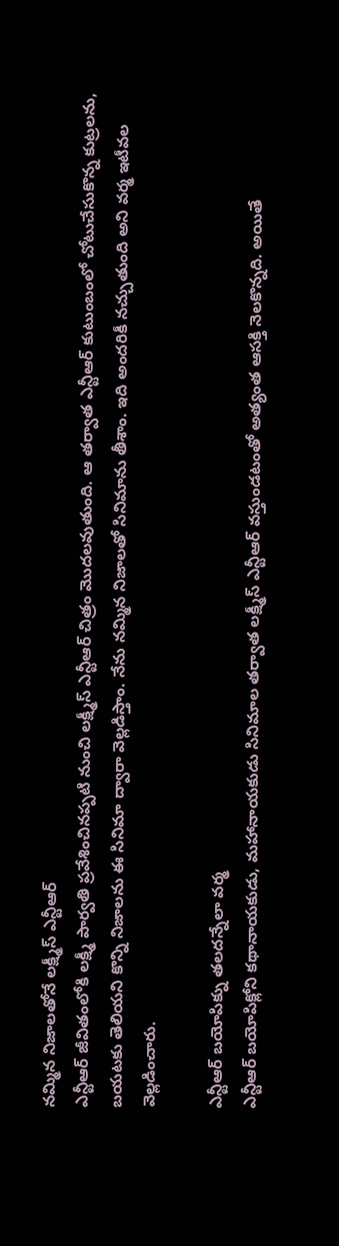నమ్మిన నిజాలతోనే లక్ష్మీస్ ఎన్టీఆర్
ఎన్టీఆర్ జీవితంలోకి లక్ష్మీ పార్వతి ప్రవేశించినప్పటి నుంచి లక్ష్మీస్ ఎన్టీఆర్ చిత్రం మొదలవుతుంది. ఆ తర్వాత ఎన్టీఆర్ కుటుంబంలో చోటుచేసుకొన్న కుట్రలను, బయటకు తెలియని కొన్ని నిజాలను ఈ సినిమా ద్వారా వెల్లడిస్తాం. నేను నమ్మిన నిజాలతో సినిమాను తీశాం. ఇది అందరికీ నచ్చుతుంది అని వర్మ ఇటీవల వెల్లడించారు.

ఎన్టీఆర్ బయోపిక్ను తలదన్నేలా వర్మ
ఎన్టీఆర్ బయోపిక్లోని కథానాయకుడు, మహానాయకుడు సినిమాల తర్వాత లక్ష్మీస్ ఎన్టీఆర్ వస్తుండటంతో అత్యంత ఆసక్తి నెలకొన్నది. అయితే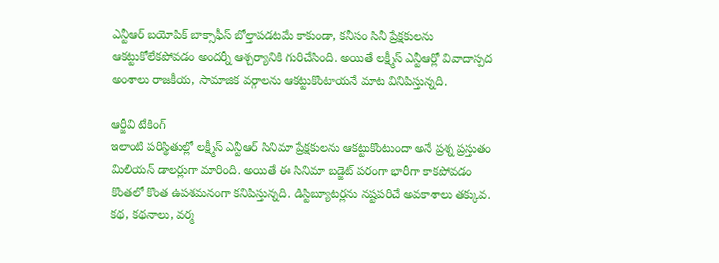ఎన్టీఆర్ బయోపిక్ బాక్సాఫీస్ బోల్తాపడటమే కాకుండా, కనీసం సినీ ప్రేక్షకులను ఆకట్టుకోలేకపోవడం అందర్నీ ఆశ్చర్యానికి గురిచేసింది. అయితే లక్ష్మీస్ ఎన్టీఆర్లో వివాదాస్పద అంశాలు రాజకీయ, సామాజిక వర్గాలను ఆకట్టుకొంటాయనే మాట వినిపిస్తున్నది.

ఆర్జీవి టేకింగ్
ఇలాంటి పరిస్థితుల్లో లక్ష్మీస్ ఎన్టీఆర్ సినిమా ప్రేక్షకులను ఆకట్టుకొంటుందా అనే ప్రశ్న ప్రస్తుతం మిలియన్ డాలర్లుగా మారింది. అయితే ఈ సినిమా బడ్జెట్ పరంగా భారీగా కాకపోవడం కొంతలో కొంత ఉపశమనంగా కనిపిస్తున్నది. డిస్టిబ్యూటర్లను నష్టపరిచే అవకాశాలు తక్కువ. కథ, కథనాలు, వర్మ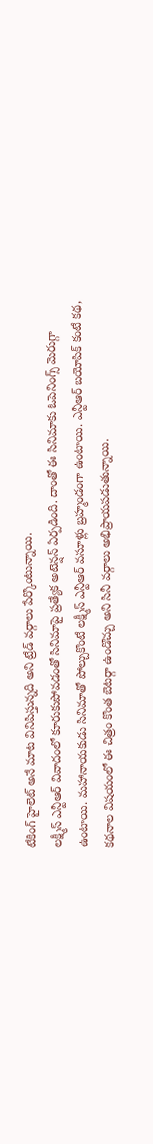టేకింగ్ హైలెట్ అనే మాట వినిపిస్తున్నది అని ట్రేడ్ వర్గాలు పేర్కొంటున్నాయి.
లక్ష్మీస్ ఎన్టీఆర్ వివాదంలో కూరుకుపోవడంతో సినిమాపై ప్రత్యేక అటెన్షన్ ఏర్పడింది. దాంతో ఈ సినిమాకు ఓపెనింగ్స్ మెరుగ్గా ఉంటాయి. మహానాయకుడు సినిమాతో పోల్చుకొంటే లక్ష్మీస్ ఎన్టీఆర్ వసూళ్లు బ్రహ్మండంగా ఉంటాయి. ఎన్టీఆర్ బయోపిక్ కంటే కథ, కథనాల విషయంలో ఈ చిత్రం కొంత బెటర్గా ఉండొచ్చు అని సినీ వర్గాలు అభిప్రాయపడుతున్నాయి.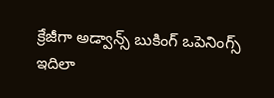క్రేజీగా అడ్వాన్స్ బుకింగ్ ఒపెనింగ్స్
ఇదిలా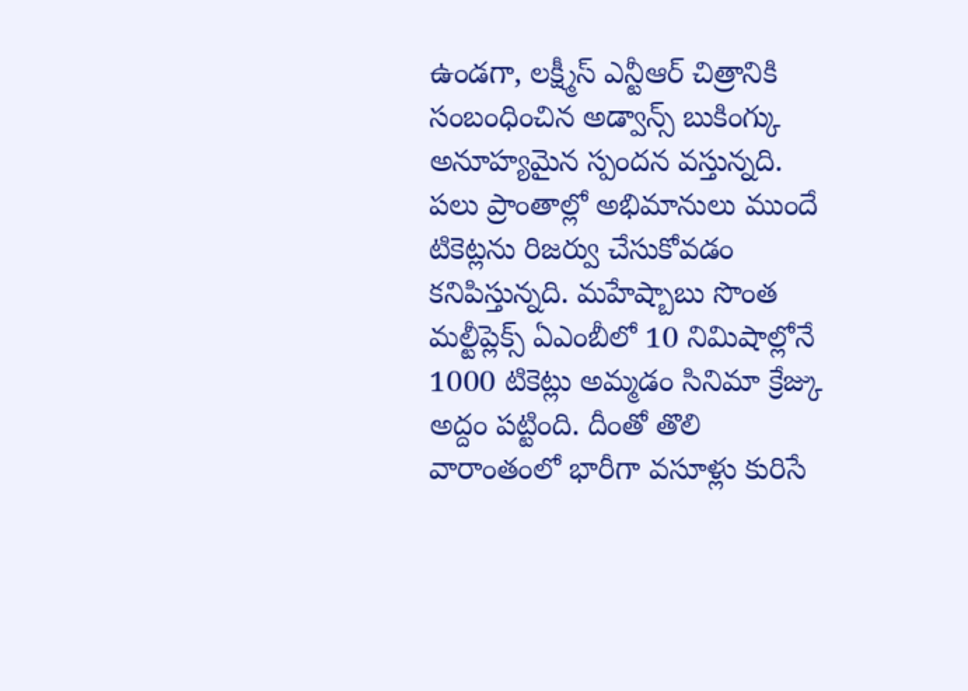ఉండగా, లక్ష్మీస్ ఎన్టీఆర్ చిత్రానికి సంబంధించిన అడ్వాన్స్ బుకింగ్కు అనూహ్యమైన స్పందన వస్తున్నది. పలు ప్రాంతాల్లో అభిమానులు ముందే టికెట్లను రిజర్వు చేసుకోవడం కనిపిస్తున్నది. మహేష్బాబు సొంత మల్టీప్లెక్స్ ఏఎంబీలో 10 నిమిషాల్లోనే 1000 టికెట్లు అమ్మడం సినిమా క్రేజ్కు అద్దం పట్టింది. దీంతో తొలి వారాంతంలో భారీగా వసూళ్లు కురిసే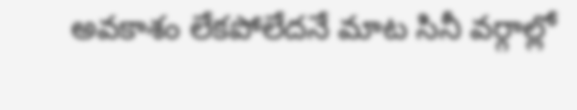అవకాశం లేకపోలేదనే మాట సినీ వర్గాల్లో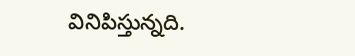వినిపిస్తున్నది.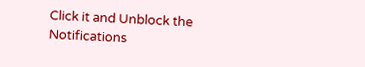Click it and Unblock the Notifications